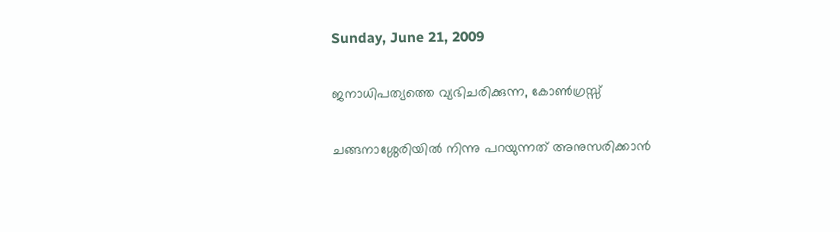Sunday, June 21, 2009

ജനാധിപത്യത്തെ വ്യഭിചരിക്കുന്ന, കോൺഗ്രസ്സ്

ചങ്ങനാശ്ശേരിയിൽ നിന്നു പറയുന്നത് അനുസരിക്കാൻ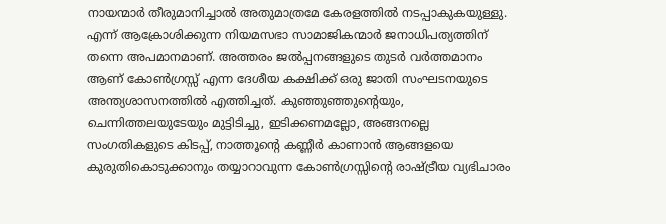നായന്മാർ തീരുമാനിച്ചാൽ അതുമാത്രമേ കേരളത്തിൽ നടപ്പാകുകയുള്ളു. എന്ന് ആക്രോശിക്കുന്ന നിയമസഭാ സാമാജികന്മാർ ജനാധിപത്യത്തിന് തന്നെ അപമാനമാണ്. അത്തരം ജൽപ്പനങ്ങളുടെ തുടർ വർത്തമാനം ആണ് കോൺഗ്രസ്സ് എന്ന ദേശീയ കക്ഷിക്ക് ഒരു ജാതി സംഘടനയുടെ അന്ത്യശാസനത്തിൽ എത്തിച്ചത്. കുഞ്ഞുഞ്ഞുന്റെയും, ചെന്നിത്തലയുടേയും മുട്ടിടിച്ചു, ഇടിക്കണമല്ലോ, അങ്ങനല്ലെ സംഗതികളുടെ കിടപ്പ്, നാത്തൂന്റെ കണ്ണീർ കാണാൻ ആങ്ങളയെ കുരുതികൊടുക്കാനും തയ്യാറാവുന്ന കോൺഗ്രസ്സിന്റെ രാഷ്ട്രീയ വ്യഭിചാരം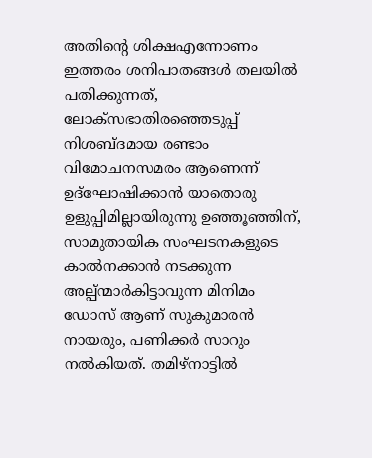അതിന്റെ ശിക്ഷഎന്നോണം ഇത്തരം ശനിപാതങ്ങൾ തലയിൽ പതിക്കുന്നത്, ലോക്സഭാതിരഞ്ഞെടുപ്പ് നിശബ്ദമായ രണ്ടാം വിമോചനസമരം ആണെന്ന് ഉദ്ഘോഷിക്കാൻ യാതൊരു ഉളുപ്പിമില്ലായിരുന്നു ഉഞ്ഞൂഞ്ഞിന്, സാമുതായിക സംഘടനകളുടെ കാൽനക്കാൻ നടക്കുന്ന അല്പ്ന്മാർകിട്ടാവുന്ന മിനിമം ഡോസ് ആണ് സുകുമാരൻ നായരും, പണിക്കർ സാറും നൽകിയത്. തമിഴ്നാട്ടിൽ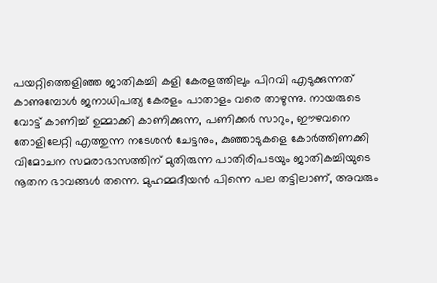പയറ്റിത്തെളിഞ്ഞ ജാതികച്ചി കളി കേരളത്തിലും പിറവി എടുക്കുന്നത് കാണുമ്പോൾ ജനാധിപത്യ കേരളം പാതാളം വരെ താഴുന്നു. നായരുടെ വോട്ട് കാണിച്ച് ഉമ്മാക്കി കാണിക്കുന്ന, പണിക്കർ സാറും, ഈഴവനെ തോളിലേറ്റി എത്തുന്ന നടേശൻ ചേട്ടനും, കുഞ്ഞാടുകളെ കോർത്തിണക്കി വിമോചന സമരാഭാസത്തിന് മുതിരുന്ന പാതിരിപടയും ജാതികച്ചിയുടെ നൂതന ഭാവങ്ങൾ തന്നെ. മുഹമ്മദീയൻ പിന്നെ പല തട്ടിലാണ്, അവരും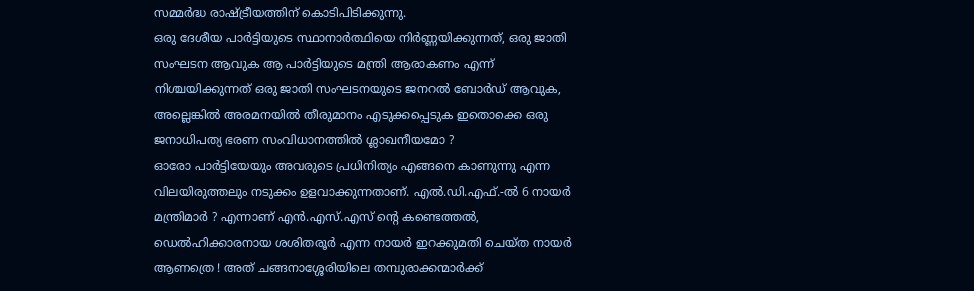സമ്മർദ്ധ രാഷ്ട്രീയത്തിന് കൊടിപിടിക്കുന്നു.
ഒരു ദേശീയ പാർട്ടിയുടെ സ്ഥാനാർത്ഥിയെ നിർണ്ണയിക്കുന്നത്, ഒരു ജാതി സംഘടന ആവുക ആ പാർട്ടിയുടെ മന്ത്രി ആരാകണം എന്ന് നിശ്ചയിക്കുന്നത് ഒരു ജാതി സംഘടനയുടെ ജനറൽ ബോർഡ് ആവുക, അല്ലെങ്കിൽ അരമനയിൽ തീരുമാനം എടുക്കപ്പെടുക ഇതൊക്കെ ഒരു ജനാധിപത്യ ഭരണ സംവിധാനത്തിൽ ശ്ലാഖനീയമോ ?
ഓരോ പാർട്ടിയേയും അവരുടെ പ്രധിനിത്യം എങ്ങനെ കാണുന്നു എന്ന വിലയിരുത്തലും നടുക്കം ഉളവാക്കുന്നതാണ്. എൽ.ഡി.എഫ്.-ൽ 6 നായർ മന്ത്രിമാർ ? എന്നാണ് എൻ.എസ്.എസ് ന്റെ കണ്ടെത്തൽ, ഡെൽഹിക്കാരനായ ശശിതരൂർ എന്ന നായർ ഇറക്കുമതി ചെയ്ത നായർ ആണത്രെ ! അത് ചങ്ങനാശ്ശേരിയിലെ തമ്പുരാക്കന്മാർക്ക്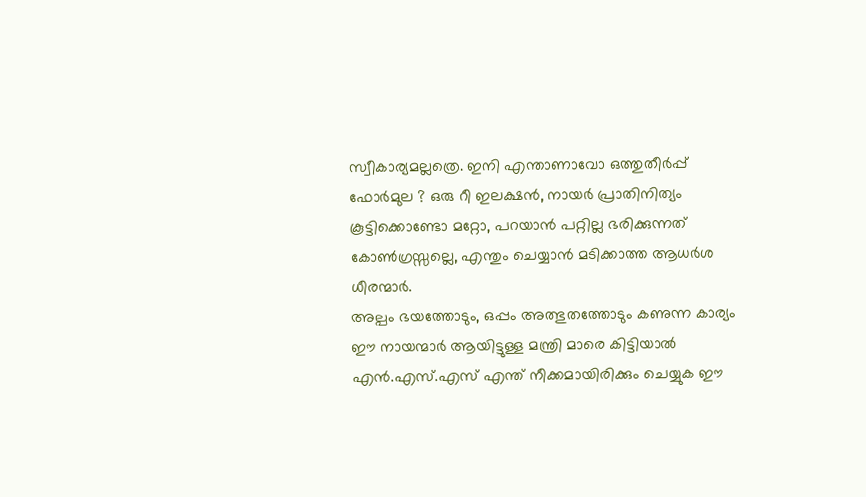സ്വീകാര്യമല്ലത്രെ. ഇനി എന്താണാവോ ഒത്തുതീർപ്പ് ഫോർമുല ? ഒരു റീ ഇലക്ഷൻ, നായർ പ്രാതിനിത്യം കൂട്ടിക്കൊണ്ടോ മറ്റോ, പറയാൻ പറ്റില്ല ഭരിക്കുന്നത് കോൺഗ്രസ്സല്ലെ, എന്തും ചെയ്യാൻ മടിക്കാത്ത ആധർശ ധീരന്മാർ.
അല്പം ഭയത്തോടും, ഒപ്പം അത്ഭുതത്തോടും കണുന്ന കാര്യം ഈ നായന്മാർ ആയിട്ടുള്ള മന്ത്രി മാരെ കിട്ടിയാൽ എൻ.എസ്.എസ് എന്ത് നീക്കമായിരിക്കും ചെയ്യുക ഈ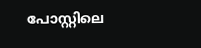പോസ്റ്റിലെ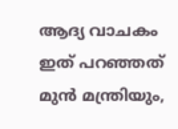ആദ്യ വാചകം ഇത് പറഞ്ഞത് മുൻ മന്ത്രിയും,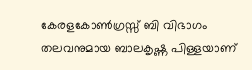കേരളകോൺഗ്രസ്സ് ബി വിഭാഗം തലവനുമായ ബാലകൃഷ്ണ പിള്ളയാണ്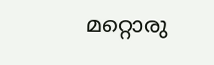മറ്റൊരു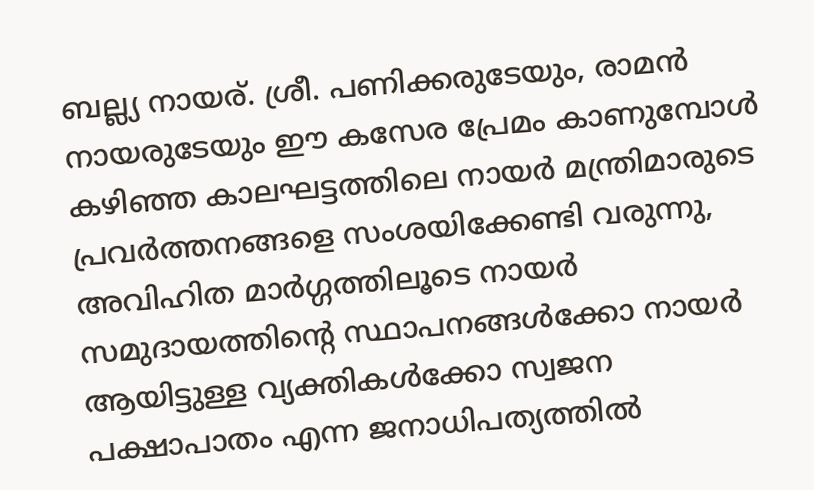ബല്ല്യ നായര്. ശ്രീ. പണിക്കരുടേയും, രാമൻ നായരുടേയും ഈ കസേര പ്രേമം കാണുമ്പോൾ കഴിഞ്ഞ കാലഘട്ടത്തിലെ നായർ മന്ത്രിമാരുടെ പ്രവർത്തനങ്ങളെ സംശയിക്കേണ്ടി വരുന്നു, അവിഹിത മാർഗ്ഗത്തിലൂടെ നായർ സമുദായത്തിന്റെ സ്ഥാപനങ്ങൾക്കോ നായർ ആയിട്ടുള്ള വ്യക്തികൾക്കോ സ്വജന പക്ഷാപാതം എന്ന ജനാധിപത്യത്തിൽ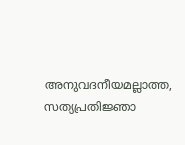അനുവദനീയമല്ലാത്ത, സത്യപ്രതിജ്ഞാ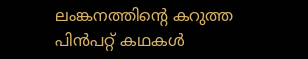ലംങ്കനത്തിന്റെ കറുത്ത പിൻപറ്റ് കഥകൾ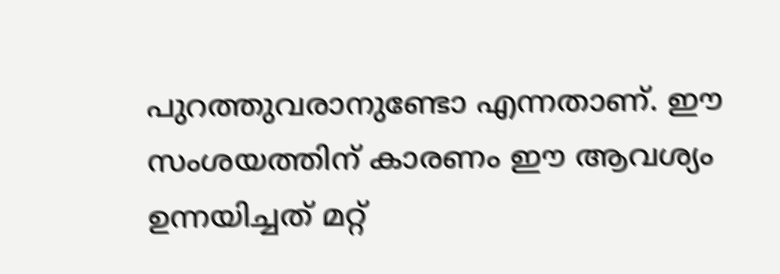പുറത്തുവരാനുണ്ടോ എന്നതാണ്. ഈ സംശയത്തിന് കാരണം ഈ ആവശ്യം ഉന്നയിച്ചത് മറ്റ്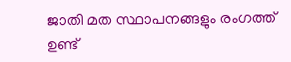ജാതി മത സ്ഥാപനങ്ങളും രംഗത്ത് ഉണ്ട്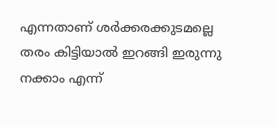എന്നതാണ് ശർക്കരക്കുടമല്ലെ തരം കിട്ടിയാൽ ഇറങ്ങി ഇരുന്നു നക്കാം എന്ന്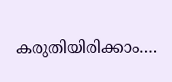കരുതിയിരിക്കാം….